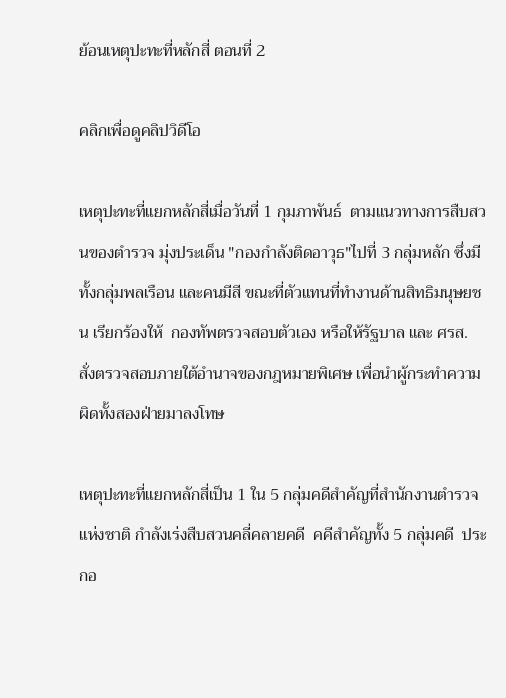ย้อนเหตุปะทะที่หลักสี่ ตอนที่ 2

คลิกเพื่อดูคลิปวิดีโอ

เหตุปะทะที่แยกหลักสี่เมื่อวันที่ 1 กุมภาพันธ์  ตามแนวทางการสืบสวนของตำรวจ มุ่งประเด็น "กองกำลังติดอาวุธ"ไปที่ 3 กลุ่มหลัก ซึ่งมีทั้งกลุ่มพลเรือน และคนมีสี ขณะที่ตัวแทนที่ทำงานด้านสิทธิมนุษยชน เรียกร้องให้  กองทัพตรวจสอบตัวเอง หรือให้รัฐบาล และ ศรส. สั่งตรวจสอบภายใต้อำนาจของกฎหมายพิเศษ เพื่อนำผู้กระทำความผิดทั้งสองฝ่ายมาลงโทษ

เหตุปะทะที่แยกหลักสี่เป็น 1 ใน 5 กลุ่มคดีสำคัญที่สำนักงานตำรวจแห่งชาติ กำลังเร่งสืบสวนคลี่คลายคดี  คคีสำคัญทั้ง 5 กลุ่มคดี  ประกอ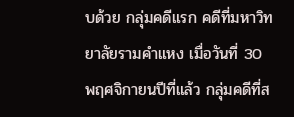บด้วย กลุ่มคดีแรก คดีที่มหาวิทยาลัยรามคำแหง เมื่อวันที่ 30 พฤศจิกายนปีที่แล้ว กลุ่มคดีที่ส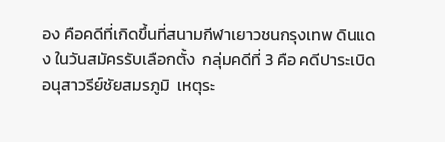อง คือคดีที่เกิดขึ้นที่สนามกีฬาเยาวชนกรุงเทพ ดินแดง ในวันสมัครรับเลือกตั้ง  กลุ่มคดีที่ 3 คือ คดีปาระเบิดอนุสาวรีย์ชัยสมรภูมิ  เหตุระ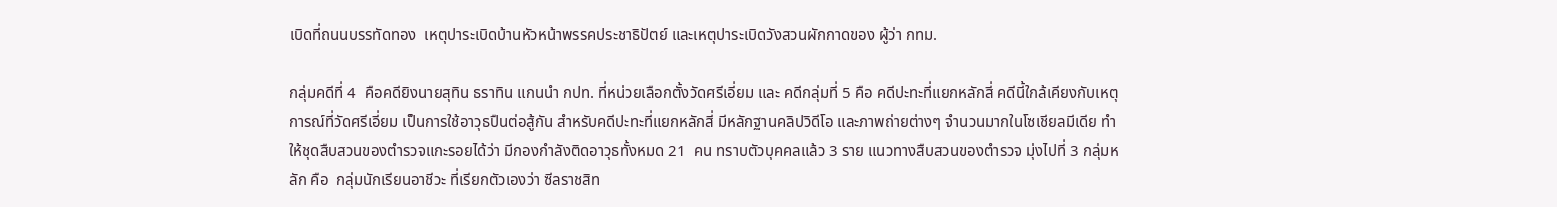เบิดที่ถนนบรรทัดทอง  เหตุปาระเบิดบ้านหัวหน้าพรรคประชาธิปัตย์ และเหตุปาระเบิดวังสวนผักกาดของ ผู้ว่า กทม.

กลุ่มคดีที่ 4  คือคดียิงนายสุทิน ธราทิน แกนนำ กปท. ที่หน่วยเลือกตั้งวัดศรีเอี่ยม และ คดีกลุ่มที่ 5 คือ คดีปะทะที่แยกหลักสี่ คดีนี้ใกล้เคียงกับเหตุการณ์ที่วัดศรีเอี่ยม เป็นการใช้อาวุธปืนต่อสู้กัน สำหรับคดีปะทะที่แยกหลักสี่ มีหลักฐานคลิปวิดีโอ และภาพถ่ายต่างๆ จำนวนมากในโซเชียลมีเดีย ทำให้ชุดสืบสวนของตำรวจแกะรอยได้ว่า มีกองกำลังติดอาวุธทั้งหมด 21  คน ทราบตัวบุคคลแล้ว 3 ราย แนวทางสืบสวนของตำรวจ มุ่งไปที่ 3 กลุ่มหลัก คือ  กลุ่มนักเรียนอาชีวะ ที่เรียกตัวเองว่า ซีลราชสิท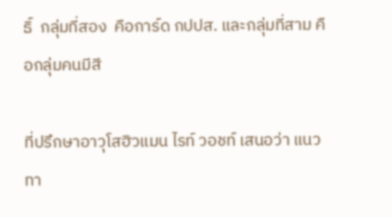ธิ์  กลุ่มที่สอง  คือการ์ด กปปส. และกลุ่มที่สาม คือกลุ่มคนมีสี

ที่ปรึกษาอาวุโสฮิวแมน ไรท์ วอชท์ เสนอว่า แนวทา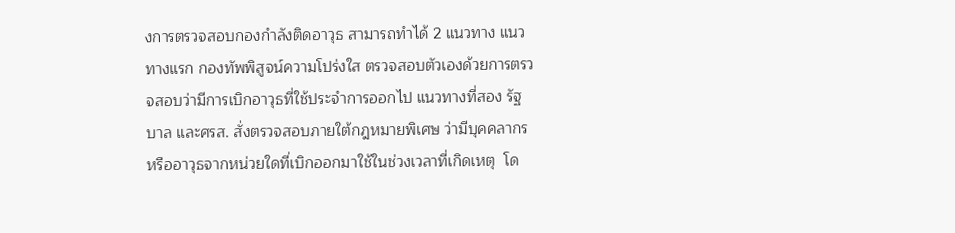งการตรวจสอบกองกำลังติดอาวุธ สามารถทำได้ 2 แนวทาง แนวทางแรก กองทัพพิสูจน์ความโปร่งใส ตรวจสอบตัวเองด้วยการตรวจสอบว่ามีการเบิกอาวุธที่ใช้ประจำการออกไป แนวทางที่สอง รัฐบาล และศรส. สั่งตรวจสอบภายใต้กฎหมายพิเศษ ว่ามีบุคคลากร หรืออาวุธจากหน่วยใดที่เบิกออกมาใช้ในช่วงเวลาที่เกิดเหตุ  โด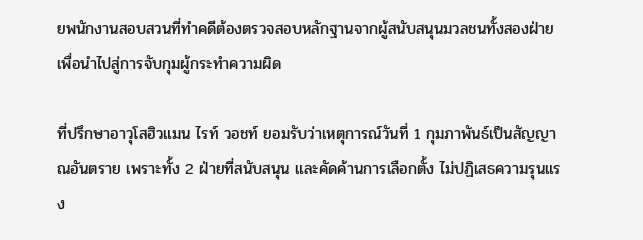ยพนักงานสอบสวนที่ทำคดีต้องตรวจสอบหลักฐานจากผู้สนับสนุนมวลชนทั้งสองฝ่าย เพื่อนำไปสู่การจับกุมผู้กระทำความผิด

ที่ปรึกษาอาวุโสฮิวแมน ไรท์ วอชท์ ยอมรับว่าเหตุการณ์วันที่ 1 กุมภาพันธ์เป็นสัญญาณอันตราย เพราะทั้ง 2 ฝ่ายที่สนับสนุน และคัดค้านการเลือกตั้ง ไม่ปฏิเสธความรุนแรง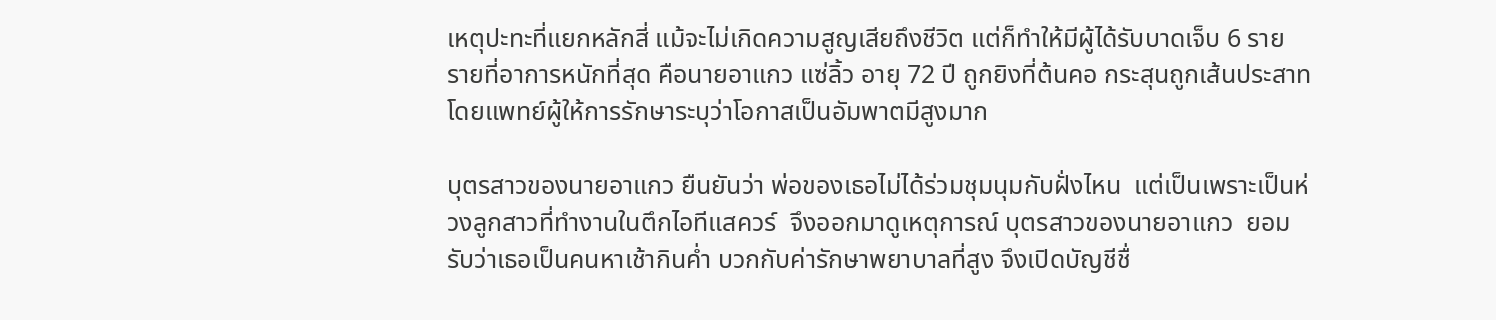เหตุปะทะที่แยกหลักสี่ แม้จะไม่เกิดความสูญเสียถึงชีวิต แต่ก็ทำให้มีผู้ได้รับบาดเจ็บ 6 ราย  รายที่อาการหนักที่สุด คือนายอาแกว แซ่ลิ้ว อายุ 72 ปี ถูกยิงที่ต้นคอ กระสุนถูกเส้นประสาท โดยแพทย์ผู้ให้การรักษาระบุว่าโอกาสเป็นอัมพาตมีสูงมาก

บุตรสาวของนายอาแกว ยืนยันว่า พ่อของเธอไม่ได้ร่วมชุมนุมกับฝั่งไหน  แต่เป็นเพราะเป็นห่วงลูกสาวที่ทำงานในตึกไอทีแสควร์  จึงออกมาดูเหตุการณ์ บุตรสาวของนายอาแกว  ยอมรับว่าเธอเป็นคนหาเช้ากินค่ำ บวกกับค่ารักษาพยาบาลที่สูง จึงเปิดบัญชีชื่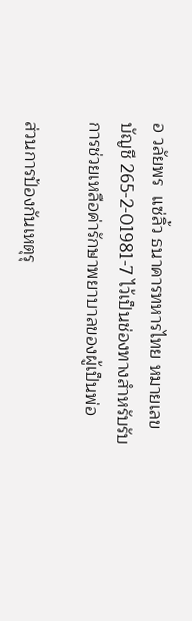อ วลัยพร  แซ่ลิ้ว ธนาคารทหารไทย หมายเลขบัญชี 265-2-01981-7 ไว้เป็นช่องทางสำหรับรับการช่วยเหลือค่ารักษาพยาบาลของผู้เป็นพ่อ

ส่วนการป้องกันเหตุรุ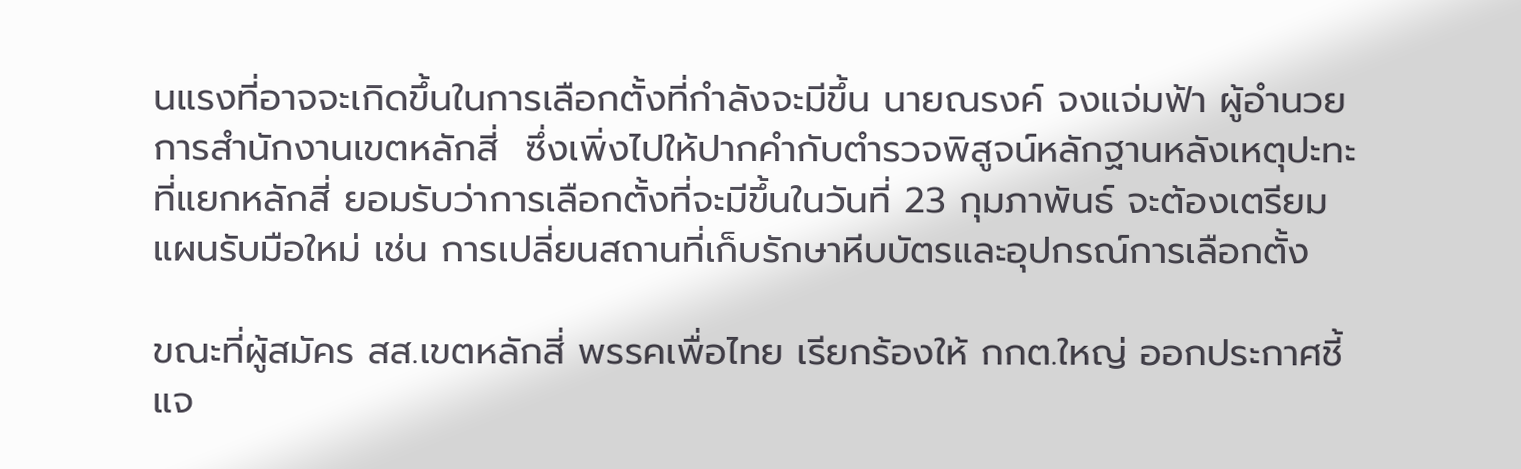นแรงที่อาจจะเกิดขึ้นในการเลือกตั้งที่กำลังจะมีขึ้น นายณรงค์ จงแจ่มฟ้า ผู้อำนวยการสำนักงานเขตหลักสี่  ซึ่งเพิ่งไปให้ปากคำกับตำรวจพิสูจน์หลักฐานหลังเหตุปะทะที่แยกหลักสี่ ยอมรับว่าการเลือกตั้งที่จะมีขึ้นในวันที่ 23 กุมภาพันธ์ จะต้องเตรียมแผนรับมือใหม่ เช่น การเปลี่ยนสถานที่เก็บรักษาหีบบัตรและอุปกรณ์การเลือกตั้ง

ขณะที่ผู้สมัคร สส.เขตหลักสี่ พรรคเพื่อไทย เรียกร้องให้ กกต.ใหญ่ ออกประกาศชี้แจ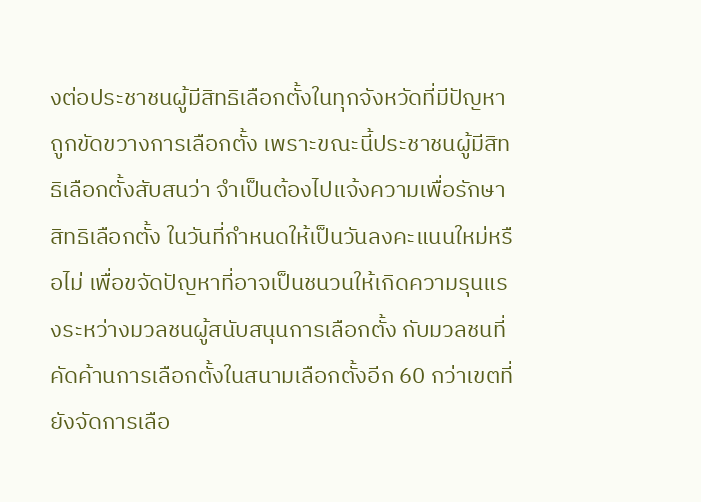งต่อประชาชนผู้มีสิทธิเลือกตั้งในทุกจังหวัดที่มีปัญหาถูกขัดขวางการเลือกตั้ง เพราะขณะนี้ประชาชนผู้มีสิทธิเลือกตั้งสับสนว่า จำเป็นต้องไปแจ้งความเพื่อรักษาสิทธิเลือกตั้ง ในวันที่กำหนดให้เป็นวันลงคะแนนใหม่หรือไม่ เพื่อขจัดปัญหาที่อาจเป็นชนวนให้เกิดความรุนแรงระหว่างมวลชนผู้สนับสนุนการเลือกตั้ง กับมวลชนที่คัดค้านการเลือกตั้งในสนามเลือกตั้งอีก 60 กว่าเขตที่ยังจัดการเลือ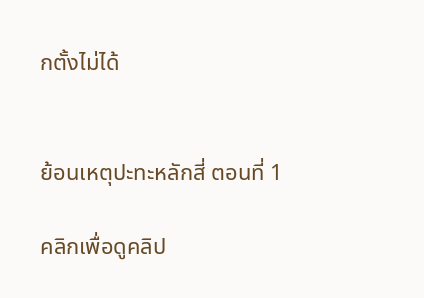กตั้งไม่ได้


ย้อนเหตุปะทะหลักสี่ ตอนที่ 1

คลิกเพื่อดูคลิป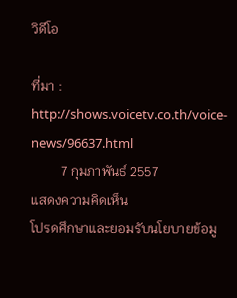วิดีโอ

ที่มา : http://shows.voicetv.co.th/voice-news/96637.html
         7 กุมภาพันธ์ 2557
แสดงความคิดเห็น
โปรดศึกษาและยอมรับนโยบายข้อมู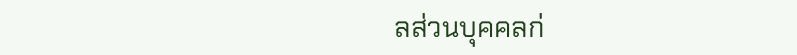ลส่วนบุคคลก่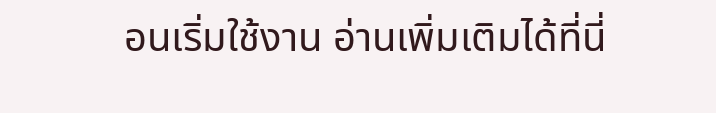อนเริ่มใช้งาน อ่านเพิ่มเติมได้ที่นี่